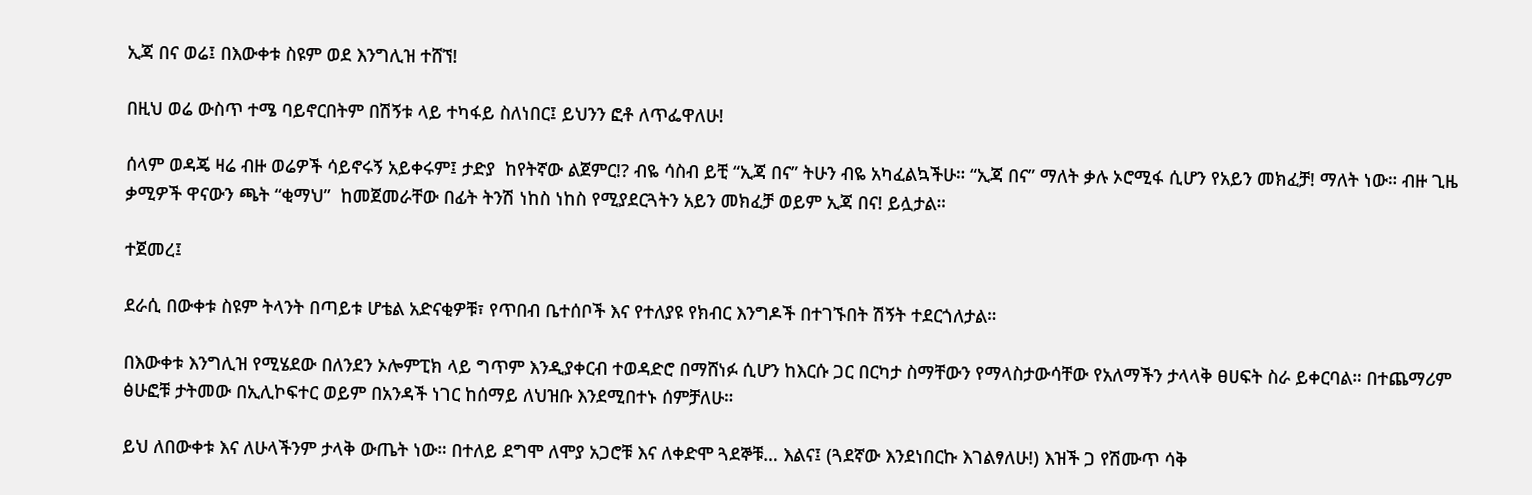ኢጃ በና ወሬ፤ በእውቀቱ ስዩም ወደ እንግሊዝ ተሸኘ!

በዚህ ወሬ ውስጥ ተሜ ባይኖርበትም በሽኝቱ ላይ ተካፋይ ስለነበር፤ ይህንን ፎቶ ለጥፌዋለሁ!

ሰላም ወዳጄ ዛሬ ብዙ ወሬዎች ሳይኖሩኝ አይቀሩም፤ ታድያ  ከየትኛው ልጀምር!? ብዬ ሳስብ ይቺ “ኢጃ በና” ትሁን ብዬ አካፈልኳችሁ። “ኢጃ በና” ማለት ቃሉ ኦሮሚፋ ሲሆን የአይን መክፈቻ! ማለት ነው። ብዙ ጊዜ ቃሚዎች ዋናውን ጫት “ቂማህ”  ከመጀመራቸው በፊት ትንሽ ነከስ ነከስ የሚያደርጓትን አይን መክፈቻ ወይም ኢጃ በና! ይሏታል።

ተጀመረ፤

ደራሲ በውቀቱ ስዩም ትላንት በጣይቱ ሆቴል አድናቂዎቹ፣ የጥበብ ቤተሰቦች እና የተለያዩ የክብር እንግዶች በተገኙበት ሽኝት ተደርጎለታል።

በእውቀቱ እንግሊዝ የሚሄደው በለንደን ኦሎምፒክ ላይ ግጥም እንዲያቀርብ ተወዳድሮ በማሸነፉ ሲሆን ከእርሱ ጋር በርካታ ስማቸውን የማላስታውሳቸው የአለማችን ታላላቅ ፀሀፍት ስራ ይቀርባል። በተጨማሪም ፅሁፎቹ ታትመው በኢሊኮፍተር ወይም በአንዳች ነገር ከሰማይ ለህዝቡ እንደሚበተኑ ሰምቻለሁ።

ይህ ለበውቀቱ እና ለሁላችንም ታላቅ ውጤት ነው። በተለይ ደግሞ ለሞያ አጋሮቹ እና ለቀድሞ ጓደኞቹ… እልና፤ (ጓደኛው እንደነበርኩ እገልፃለሁ!) እዝች ጋ የሽሙጥ ሳቅ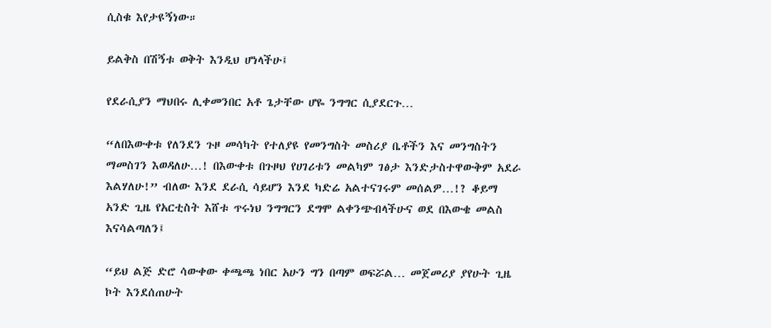ሲስቁ እየታዩኝነው።

ይልቅስ በሽኝቱ ወቅት እንዲህ ሆነላችሁ፤

የደራሲያን ማህበሩ ሊቀመንበር አቶ ጌታቸው ሆዬ ንግግር ሲያደርጉ…

“ለበእውቀቱ የለንደን ጉዞ መሳካት የተለያዩ የመንግስት መስሪያ ቤቶችን እና መንግስትን ማመስገን እወዳለሁ…! በእውቀቱ በጉዞህ የሀገሪቱን መልካም ገፅታ እንድታስተዋውቅም አደራ እልሃለሁ!” ብለው እንደ ደራሲ ሳይሆን እንደ ካድሬ አልተናገሩም መሰልዎ…!? ቆይማ አንድ ጊዜ የአርቲስት እሸቱ ጥሩነህ ንግግርን ደግሞ ልቀንጭብላችሁና ወደ በእውቄ መልስ እናሳልጣለን፤

“ይህ ልጅ ድሮ ሳውቀው ቀጫጫ ነበር አሁን ግን በጣም ወፍሯል… መጀመሪያ ያየሁት ጊዜ ኮት እንደሰጠሁት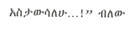አስታውሳለሁ…!” ብለው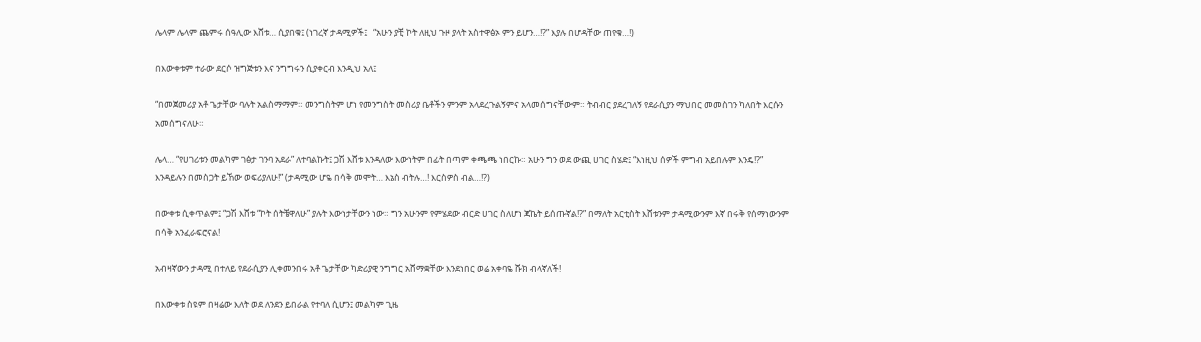ሌላም ሌላም ጨምሩ ሰዓሊው እሸቱ… ሲያበቁ፤ (ነገረኛ ታዳሚዎች፤   “አሁን ያቺ ኮት ለዚህ ጉዞ ያላት አስተዋፅኦ ምን ይሆን…!?” እያሉ በሆዳቸው ጠየቁ…!)

በእውቀቱም ተራው ደርሶ ዝግጅቱን እና ንግግሩን ሲያቀርብ እንዲህ አለ፤

“በመጀመሪያ አቶ ጌታቸው ባሉት አልስማማም። መንግስትም ሆነ የመንግስት መስሪያ ቤቶችን ምንም አላደረጉልኝምና አላመሰግናቸውም። ትብብር ያደረገለኝ የደራሲያን ማህበር መመስገን ካለበት እርሱን አመሰግናለሁ።

ሌላ… “የሀገሪቱን መልካም ገፅታ ገንባ አደራ” ለተባልኩት፤ ጋሽ እሸቱ እንዳለው እውነትም በፊት በጣም ቀጫጫ ነበርኩ። አሁን ግን ወደ ውጪ ሀገር ስሄድ፤ “እነዚህ ሰዎች ምግብ አይበሉም እንዴ!?” እንዳይሉን በመስጋት ይኸው ወፍሪያለሁ!” (ታዳሚው ሆዬ በሳቅ መሞት… እኔስ ብትሉ…! እርስዎስ ብል…!?)

በውቀቱ ሲቀጥልም፤ “ጋሽ እሸቱ “ኮት ሰትቼዋለሁ” ያሉት እውነታቸውን ነው። ግን አሁንም የምሄደው ብርድ ሀገር ስለሆነ ጃኬት ይሰጡኛል!?” በማለት አርቲስት እሸቱንም ታዳሚውንም እኛ በሩቅ የሰማነውንም በሳቅ አንፈራፍሮናል!

አብዛኛውን ታዳሚ በተለይ የደራሲያን ሊቀመንበሩ አቶ ጌታቸው ካድሪያዊ ንግግር አሸማቋቸው እንደነበር ወሬ አቀባዬ ሹክ ብላኛለች!

በእውቀቱ ስዩም በዛሬው እለት ወደ ለንደን ይበራል የተባለ ሲሆን፤ መልካም ጊዜ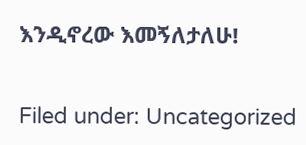እንዲኖረው እመኝለታለሁ!

Filed under: Uncategorized